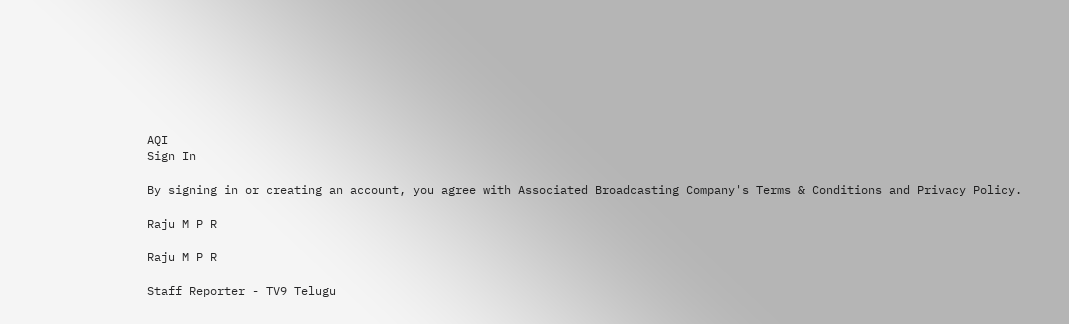AQI
Sign In

By signing in or creating an account, you agree with Associated Broadcasting Company's Terms & Conditions and Privacy Policy.

Raju M P R

Raju M P R

Staff Reporter - TV9 Telugu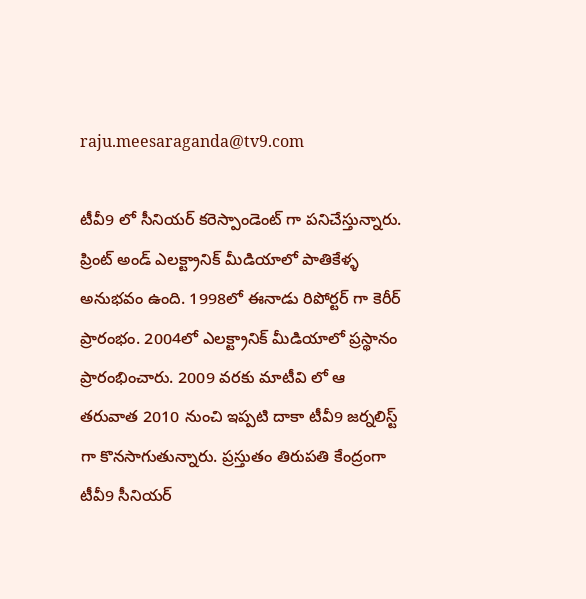raju.meesaraganda@tv9.com

టీవీ9 లో సీనియర్ కరెస్పాండెంట్ గా పనిచేస్తున్నారు.
ప్రింట్ అండ్ ఎలక్ట్రానిక్ మీడియాలో పాతికేళ్ళ అనుభవం ఉంది. 1998లో ఈనాడు రిపోర్టర్ గా కెరీర్ ప్రారంభం. 2004లో ఎలక్ట్రానిక్ మీడియాలో ప్రస్థానం ప్రారంభించారు. 2009 వరకు మాటీవి లో ఆ తరువాత 2010 నుంచి ఇప్పటి దాకా టీవీ9 జర్నలిస్ట్ గా కొనసాగుతున్నారు. ప్రస్తుతం తిరుపతి కేంద్రంగా టీవీ9 సీనియర్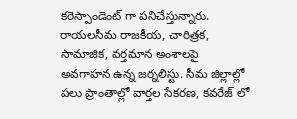కరెస్పాండెంట్ గా పనిచేస్తున్నారు. రాయలసీమ రాజకీయ, చారిత్రక, సామాజిక, వర్తమాన అంశాలపై అవగాహన ఉన్న జర్నలిస్టు. సీమ జిల్లాల్లో పలు ప్రాంతాల్లో వార్తల సేకరణ, కవరేజ్ లో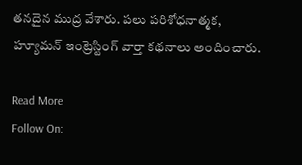తనదైన ముద్ర వేశారు. పలు పరిశోధనాత్మక, హ్యూమన్ ఇంట్రెస్టింగ్ వార్తా కథనాలు అందించారు.

Read More
Follow On: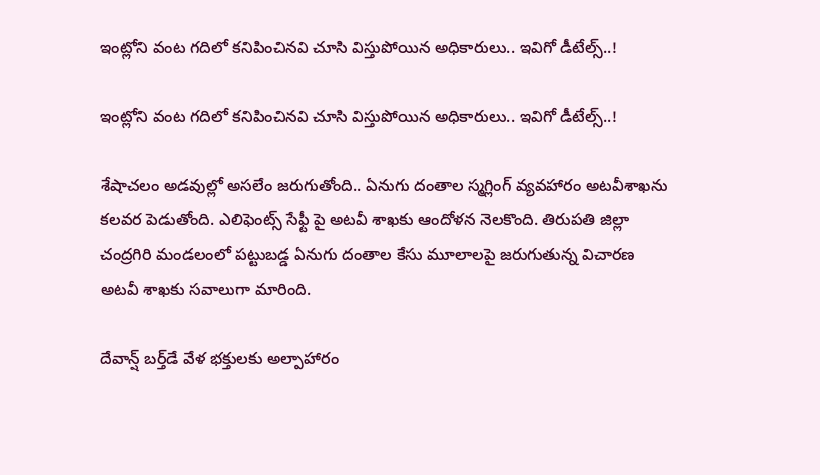ఇంట్లోని వంట గదిలో కనిపించినవి చూసి విస్తుపోయిన అధికారులు.. ఇవిగో డీటేల్స్..!

ఇంట్లోని వంట గదిలో కనిపించినవి చూసి విస్తుపోయిన అధికారులు.. ఇవిగో డీటేల్స్..!

శేషాచలం అడవుల్లో అసలేం జరుగుతోంది.. ఏనుగు దంతాల స్మగ్లింగ్ వ్యవహారం అటవీశాఖను కలవర పెడుతోంది. ఎలిఫెంట్స్ సేఫ్టీ పై అటవీ శాఖకు ఆందోళన నెలకొంది. తిరుపతి జిల్లా చంద్రగిరి మండలంలో పట్టుబడ్డ ఏనుగు దంతాల కేసు మూలాలపై జరుగుతున్న విచారణ అటవీ శాఖకు సవాలుగా మారింది.

దేవాన్ష్ బర్త్‌డే వేళ భక్తులకు అల్పాహారం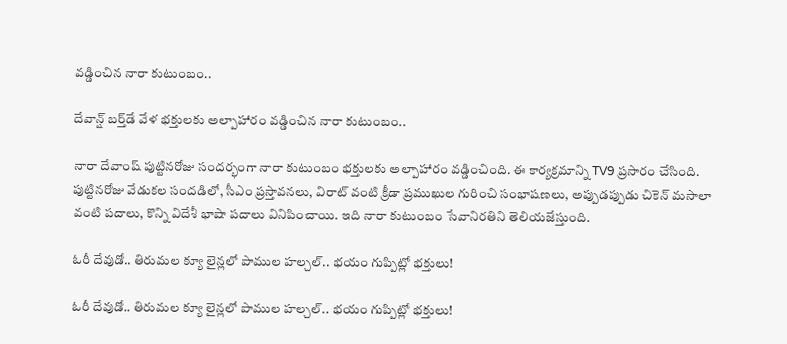వడ్డించిన నారా కుటుంబం..

దేవాన్ష్ బర్త్‌డే వేళ భక్తులకు అల్పాహారం వడ్డించిన నారా కుటుంబం..

నారా దేవాంష్ పుట్టినరోజు సందర్భంగా నారా కుటుంబం భక్తులకు అల్పాహారం వడ్డించింది. ఈ కార్యక్రమాన్ని TV9 ప్రసారం చేసింది. పుట్టినరోజు వేడుకల సందడిలో, సీఎం ప్రస్తావనలు, విరాట్ వంటి క్రీడా ప్రముఖుల గురించి సంభాషణలు, అప్పుడప్పుడు చికెన్ మసాలా వంటి పదాలు, కొన్ని విదేశీ భాషా పదాలు వినిపించాయి. ఇది నారా కుటుంబం సేవానిరతిని తెలియజేస్తుంది.

ఓరీ దేవుడో.. తిరుమల క్యూ లైన్లలో పాముల హల్చల్.. భయం గుప్పిట్లో భక్తులు!

ఓరీ దేవుడో.. తిరుమల క్యూ లైన్లలో పాముల హల్చల్.. భయం గుప్పిట్లో భక్తులు!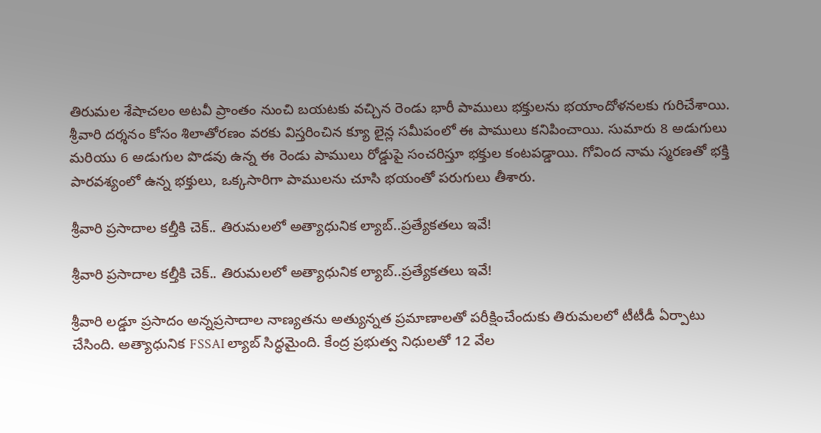తిరుమల శేషాచలం అటవీ ప్రాంతం నుంచి బయటకు వచ్చిన రెండు భారీ పాములు భక్తులను భయాందోళనలకు గురిచేశాయి. శ్రీవారి దర్శనం కోసం శిలాతోరణం వరకు విస్తరించిన క్యూ లైన్ల సమీపంలో ఈ పాములు కనిపించాయి. సుమారు 8 అడుగులు మరియు 6 అడుగుల పొడవు ఉన్న ఈ రెండు పాములు రోడ్డుపై సంచరిస్తూ భక్తుల కంటపడ్డాయి. గోవింద నామ స్మరణతో భక్తి పారవశ్యంలో ఉన్న భక్తులు, ఒక్కసారిగా పాములను చూసి భయంతో పరుగులు తీశారు.

శ్రీవారి ప్రసాదాల కల్తీకి చెక్.. తిరుమలలో అత్యాధునిక ల్యాబ్..ప్రత్యేకతలు ఇవే!

శ్రీవారి ప్రసాదాల కల్తీకి చెక్.. తిరుమలలో అత్యాధునిక ల్యాబ్..ప్రత్యేకతలు ఇవే!

శ్రీవారి లడ్డూ ప్రసాదం అన్నప్రసాదాల నాణ్యతను అత్యున్నత ప్రమాణాలతో పరీక్షించేందుకు తిరుమలలో టీటీడీ ఏర్పాటు చేసింది. అత్యాధునిక FSSAI ల్యాబ్ సిద్ధమైంది. కేంద్ర ప్రభుత్వ నిధులతో 12 వేల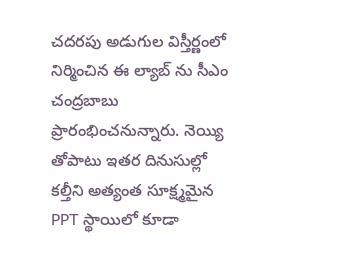చదరపు అడుగుల విస్తీర్ణంలో నిర్మించిన ఈ ల్యాబ్ ను సీఎం చంద్రబాబు ప్రారంభించనున్నారు. నెయ్యి తోపాటు ఇతర దినుసుల్లో కల్తీని అత్యంత సూక్ష్మమైన PPT స్థాయిలో కూడా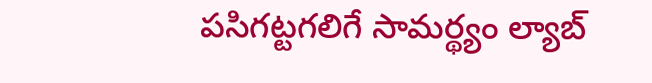పసిగట్టగలిగే సామర్థ్యం ల్యాబ్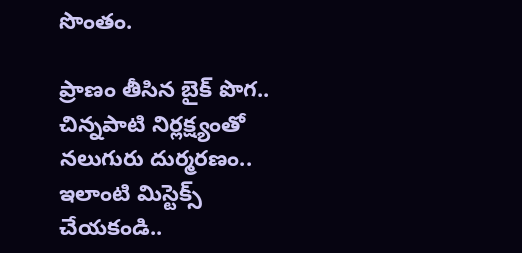సొంతం.

ప్రాణం తీసిన బైక్ పొగ.. చిన్నపాటి నిర్లక్ష్యంతో నలుగురు దుర్మరణం.. ఇలాంటి మిస్టెక్స్ చేయకండి..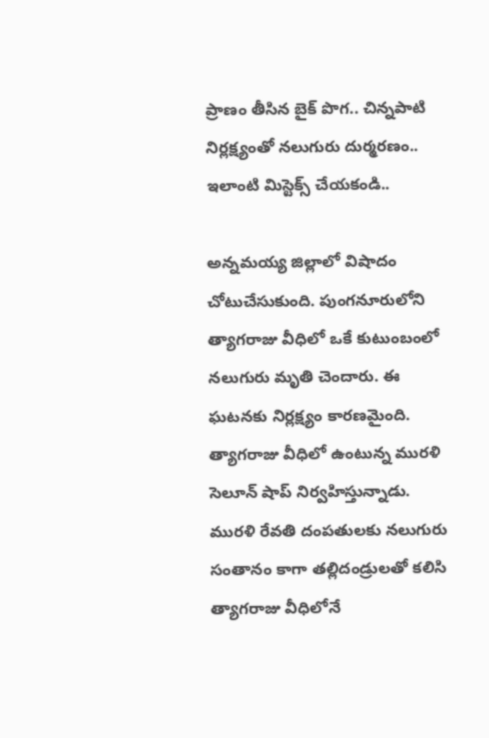ప్రాణం తీసిన బైక్ పొగ.. చిన్నపాటి నిర్లక్ష్యంతో నలుగురు దుర్మరణం.. ఇలాంటి మిస్టెక్స్ చేయకండి..

అన్నమయ్య జిల్లాలో విషాదం చోటుచేసుకుంది. పుంగనూరులోని త్యాగరాజు వీధిలో ఒకే కుటుంబంలో నలుగురు మృతి చెందారు. ఈ ఘటనకు నిర్లక్ష్యం కారణమైంది. త్యాగరాజు వీధిలో ఉంటున్న మురళి సెలూన్ షాప్ నిర్వహిస్తున్నాడు. మురళి రేవతి దంపతులకు నలుగురు సంతానం కాగా తల్లిదండ్రులతో కలిసి త్యాగరాజు వీధిలోనే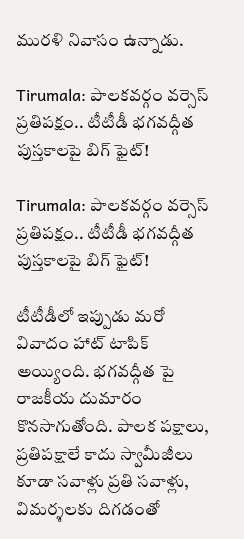మురళి నివాసం ఉన్నాడు.

Tirumala: పాలకవర్గం వర్సెస్ ప్రతిపక్షం.. టీటీడీ భగవద్గీత పుస్తకాలపై బిగ్ ఫైట్!

Tirumala: పాలకవర్గం వర్సెస్ ప్రతిపక్షం.. టీటీడీ భగవద్గీత పుస్తకాలపై బిగ్ ఫైట్!

టీటీడీలో ఇప్పుడు మరో వివాదం హాట్ టాపిక్ అయ్యింది. భగవద్గీత పై రాజకీయ దుమారం కొనసాగుతోంది. పాలక పక్షాలు, ప్రతిపక్షాలే కాదు స్వామీజీలు కూడా సవాళ్లు ప్రతి సవాళ్లు, విమర్శలకు దిగడంతో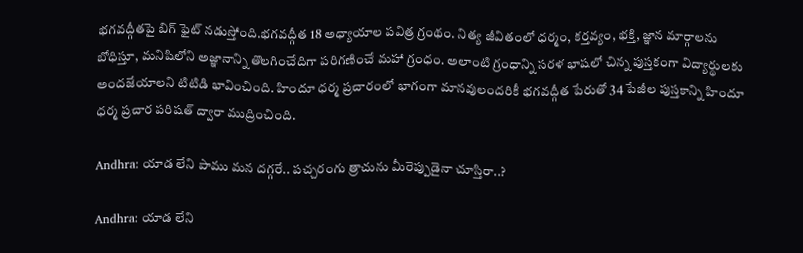భగవద్గీతపై బిగ్ ఫైట్ నడుస్తోంది.భగవద్గీత 18 అధ్యాయాల పవిత్ర గ్రంథం. నిత్య జీవితంలో ధర్మం, కర్తవ్యం, భక్తి, జ్ఞాన మార్గాలను బోధిస్తూ, మనిషిలోని అజ్ఞానాన్ని తొలగించేదిగా పరిగణించే మహా గ్రంధం. అలాంటి గ్రంధాన్ని సరళ భాషలో చిన్న పుస్తకంగా విద్యార్థులకు అందజేయాలని టిటిడి భావించింది. హిందూ ధర్మ ప్రచారంలో భాగంగా మానవులందరికీ భగవద్గీత పేరుతో 34 పేజీల పుస్తకాన్ని హిందూ ధర్మ ప్రచార పరిషత్ ద్వారా ముద్రించింది.

Andhra: యాడ లేని పాము మన దగ్గరే.. పచ్చరంగు త్రాచును మీరెప్పుడైనా చూస్తిరా..?

Andhra: యాడ లేని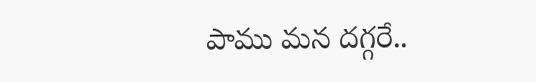పాము మన దగ్గరే..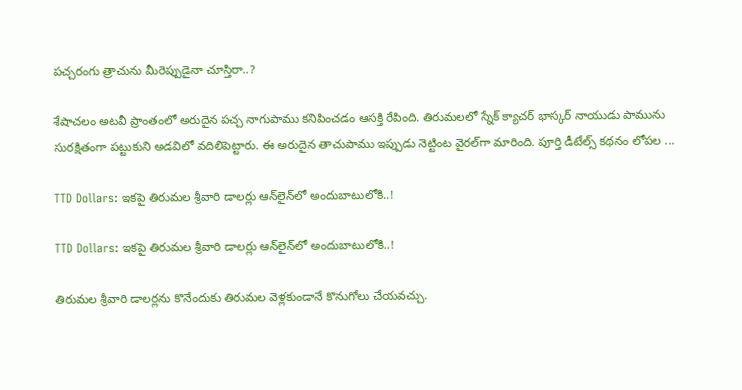పచ్చరంగు త్రాచును మీరెప్పుడైనా చూస్తిరా..?

శేషాచలం అటవీ ప్రాంతంలో అరుదైన పచ్చ నాగుపాము కనిపించడం ఆసక్తి రేపింది. తిరుమలలో స్నేక్ క్యాచర్ భాస్కర్ నాయుడు పామును సురక్షితంగా పట్టుకుని అడవిలో వదిలిపెట్టారు. ఈ అరుదైన తాచుపాము ఇప్పుడు నెట్టింట వైరల్‌గా మారింది. పూర్తి డీటేల్స్ కథనం లోపల ...

TTD Dollars: ఇకపై తిరుమల శ్రీవారి డాలర్లు ఆన్‌లైన్‌లో అందుబాటులోకి..!

TTD Dollars: ఇకపై తిరుమల శ్రీవారి డాలర్లు ఆన్‌లైన్‌లో అందుబాటులోకి..!

తిరుమల శ్రీవారి డాలర్లను కొనేందుకు తిరుమల వెళ్లకుండానే కొనుగోలు చేయవచ్చు.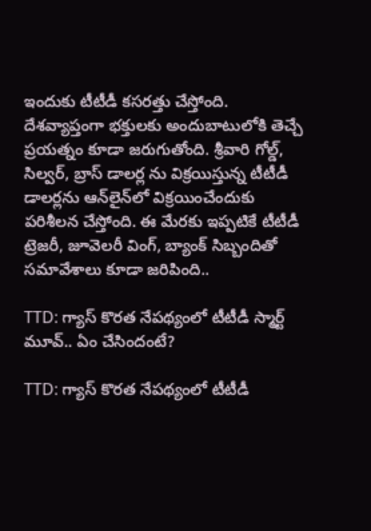ఇందుకు టీటీడీ కసరత్తు చేస్తోంది. దేశవ్యాప్తంగా భక్తులకు అందుబాటులోకి తెచ్చే ప్రయత్నం కూడా జరుగుతోంది. శ్రీవారి గోల్డ్, సిల్వర్, బ్రాస్ డాలర్ల ను విక్రయిస్తున్న టీటీడీ డాలర్లను ఆన్‌లైన్‌లో విక్రయించేందుకు పరిశీలన చేస్తోంది. ఈ మేరకు ఇప్పటికే టీటీడీ ట్రెజరీ, జూవెలరీ వింగ్, బ్యాంక్ సిబ్బందితో సమావేశాలు కూడా జరిపింది..

TTD: గ్యాస్ కొరత నేపథ్యంలో టీటీడీ స్మార్ట్ మూవ్.. ఏం చేసిందంటే?

TTD: గ్యాస్ కొరత నేపథ్యంలో టీటీడీ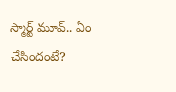స్మార్ట్ మూవ్.. ఏం చేసిందంటే?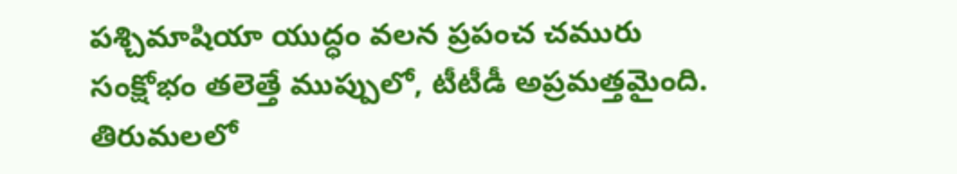పశ్చిమాషియా యుద్ధం వలన ప్రపంచ చమురు సంక్షోభం తలెత్తే ముప్పులో, టీటీడీ అప్రమత్తమైంది. తిరుమలలో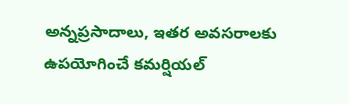అన్నప్రసాదాలు, ఇతర అవసరాలకు ఉపయోగించే కమర్షియల్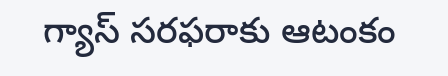గ్యాస్ సరఫరాకు ఆటంకం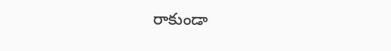రాకుండా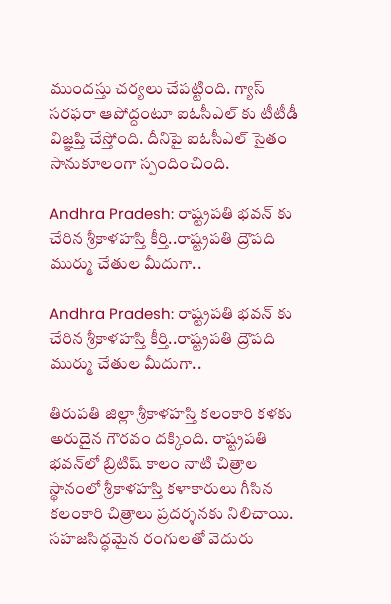ముందస్తు చర్యలు చేపట్టింది. గ్యాస్ సరఫరా ఆపోద్దంటూ ఐఓసీఎల్ కు టీటీడీ విజ్ఞప్తి చేస్తోంది. దీనిపై ఐఓసీఎల్ సైతం సానుకూలంగా స్పందించింది.

Andhra Pradesh: రాష్ట్రపతి భవన్ కు చేరిన శ్రీకాళహస్తి కీర్తి..రాష్ట్రపతి ద్రౌపది ముర్ము చేతుల మీదుగా..

Andhra Pradesh: రాష్ట్రపతి భవన్ కు చేరిన శ్రీకాళహస్తి కీర్తి..రాష్ట్రపతి ద్రౌపది ముర్ము చేతుల మీదుగా..

తిరుపతి జిల్లా శ్రీకాళహస్తి కలంకారి కళకు అరుదైన గౌరవం దక్కింది. రాష్ట్రపతి భవన్‌లో బ్రిటిష్ కాలం నాటి చిత్రాల స్థానంలో శ్రీకాళహస్తి కళాకారులు గీసిన కలంకారి చిత్రాలు ప్రదర్శనకు నిలిచాయి. సహజసిద్ధమైన రంగులతో వెదురు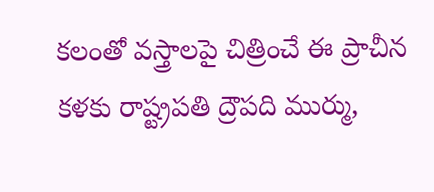కలంతో వస్త్రాలపై చిత్రించే ఈ ప్రాచీన కళకు రాష్ట్రపతి ద్రౌపది ముర్ము,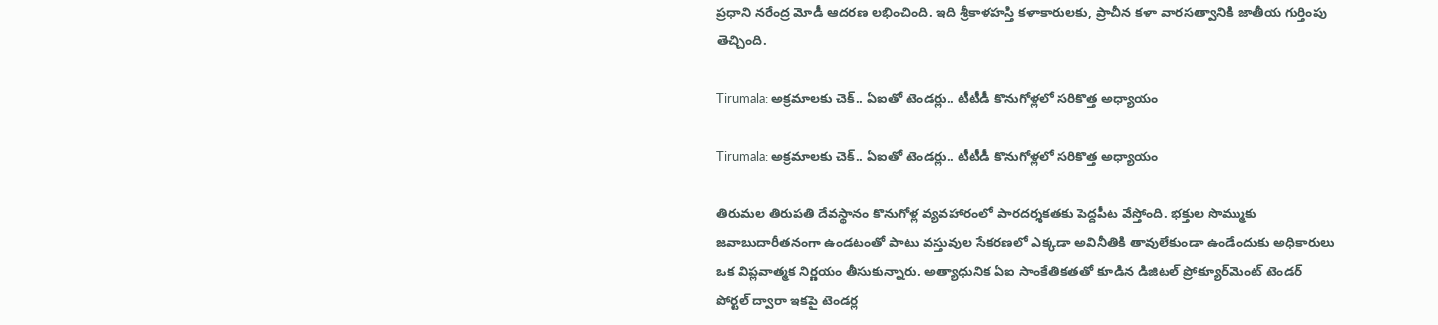ప్రధాని నరేంద్ర మోడీ ఆదరణ లభించింది. ఇది శ్రీకాళహస్తి కళాకారులకు, ప్రాచీన కళా వారసత్వానికి జాతీయ గుర్తింపు తెచ్చింది.

Tirumala: అక్రమాలకు చెక్.. ఏఐతో టెండర్లు.. టీటీడీ కొనుగోళ్లలో సరికొత్త అధ్యాయం

Tirumala: అక్రమాలకు చెక్.. ఏఐతో టెండర్లు.. టీటీడీ కొనుగోళ్లలో సరికొత్త అధ్యాయం

తిరుమల తిరుపతి దేవస్థానం కొనుగోళ్ల వ్యవహారంలో పారదర్శకతకు పెద్దపీట వేస్తోంది. భక్తుల సొమ్ముకు జవాబుదారీతనంగా ఉండటంతో పాటు వస్తువుల సేకరణలో ఎక్కడా అవినీతికి తావులేకుండా ఉండేందుకు అధికారులు ఒక విప్లవాత్మక నిర్ణయం తీసుకున్నారు. అత్యాధునిక ఏఐ సాంకేతికతతో కూడిన డిజిటల్ ప్రోక్యూర్‌మెంట్ టెండర్ పోర్టల్ ద్వారా ఇకపై టెండర్ల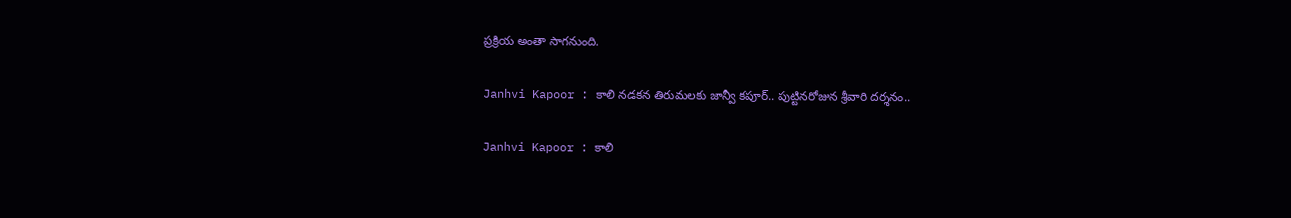ప్రక్రియ అంతా సాగనుంది.

Janhvi Kapoor : కాలి నడకన తిరుమలకు జాన్వీ కపూర్.. పుట్టినరోజున శ్రీవారి దర్శనం..

Janhvi Kapoor : కాలి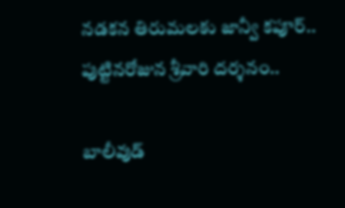నడకన తిరుమలకు జాన్వీ కపూర్.. పుట్టినరోజున శ్రీవారి దర్శనం..

బాలీవుడ్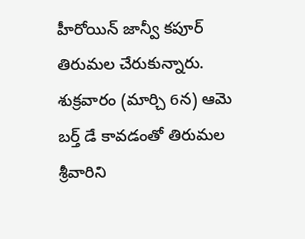హీరోయిన్‌ జాన్వీ కపూర్ తిరుమల చేరుకున్నారు. శుక్రవారం (మార్చి 6న) ఆమె బర్త్‌ డే కావడంతో తిరుమల శ్రీవారిని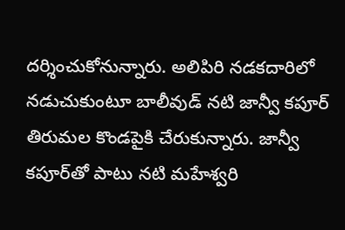దర్శించుకోనున్నారు. అలిపిరి నడకదారిలో నడుచుకుంటూ బాలీవుడ్ నటి జాన్వీ కపూర్ తిరుమల కొండపైకి చేరుకున్నారు. జాన్వీ కపూర్‌తో పాటు నటి మహేశ్వరి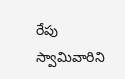రేపు స్వామివారిని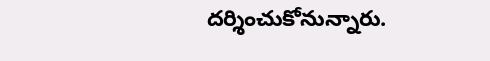దర్శించుకోనున్నారు.